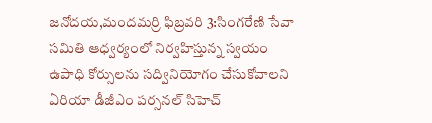జనోదయ,మందమర్రి ఫిబ్రవరి 3:సింగరేణి సేవా సమితి ఆధ్వర్యంలో నిర్వహిస్తున్న స్వయం ఉపాధి కోర్సులను సద్వినియోగం చేసుకోవాలని ఏరియా డీజీఎం పర్సనల్ సిహెచ్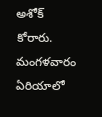అశోక్ కోరారు. మంగళవారం ఏరియాలో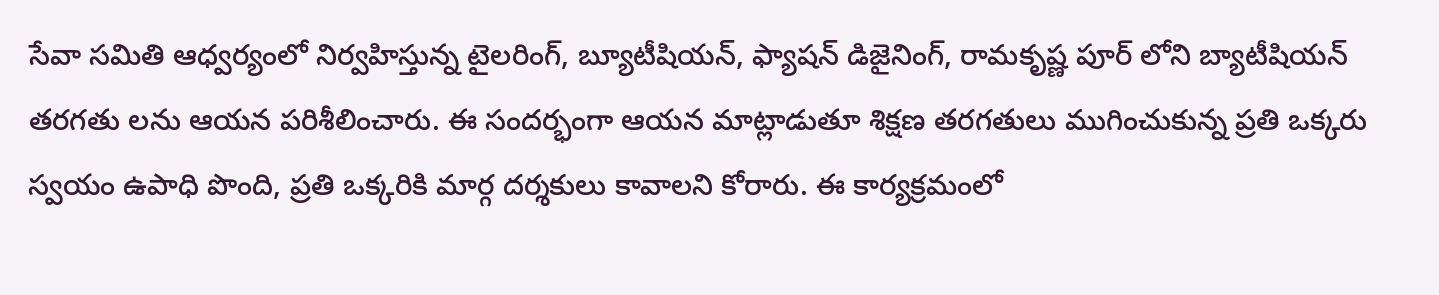సేవా సమితి ఆధ్వర్యంలో నిర్వహిస్తున్న టైలరింగ్, బ్యూటీషియన్, ఫ్యాషన్ డిజైనింగ్, రామకృష్ణ పూర్ లోని బ్యాటీషియన్ తరగతు లను ఆయన పరిశీలించారు. ఈ సందర్భంగా ఆయన మాట్లాడుతూ శిక్షణ తరగతులు ముగించుకున్న ప్రతి ఒక్కరు స్వయం ఉపాధి పొంది, ప్రతి ఒక్కరికి మార్గ దర్శకులు కావాలని కోరారు. ఈ కార్యక్రమంలో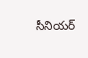సీనియర్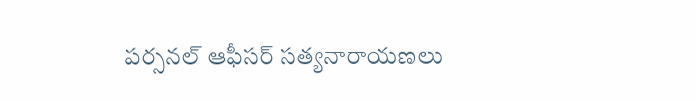పర్సనల్ ఆఫీసర్ సత్యనారాయణలు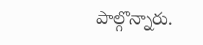పాల్గొన్నారు.